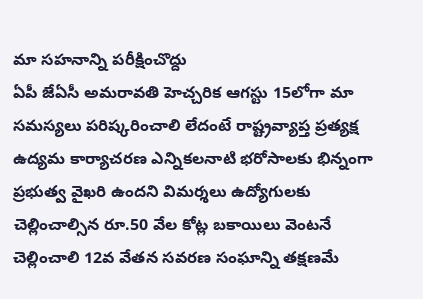మా సహనాన్ని పరీక్షించొద్దు
ఏపీ జేఏసీ అమరావతి హెచ్చరిక ఆగస్టు 15లోగా మా సమస్యలు పరిష్కరించాలి లేదంటే రాష్ట్రవ్యాప్త ప్రత్యక్ష ఉద్యమ కార్యాచరణ ఎన్నికలనాటి భరోసాలకు భిన్నంగా ప్రభుత్వ వైఖరి ఉందని విమర్శలు ఉద్యోగులకు చెల్లించాల్సిన రూ.50 వేల కోట్ల బకాయిలు వెంటనే చెల్లించాలి 12వ వేతన సవరణ సంఘాన్ని తక్షణమే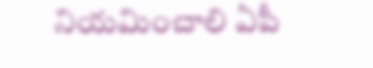నియమించాలి ఏపీ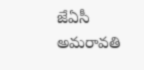జేఏసీ అమరావతి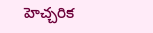హెచ్చరిక